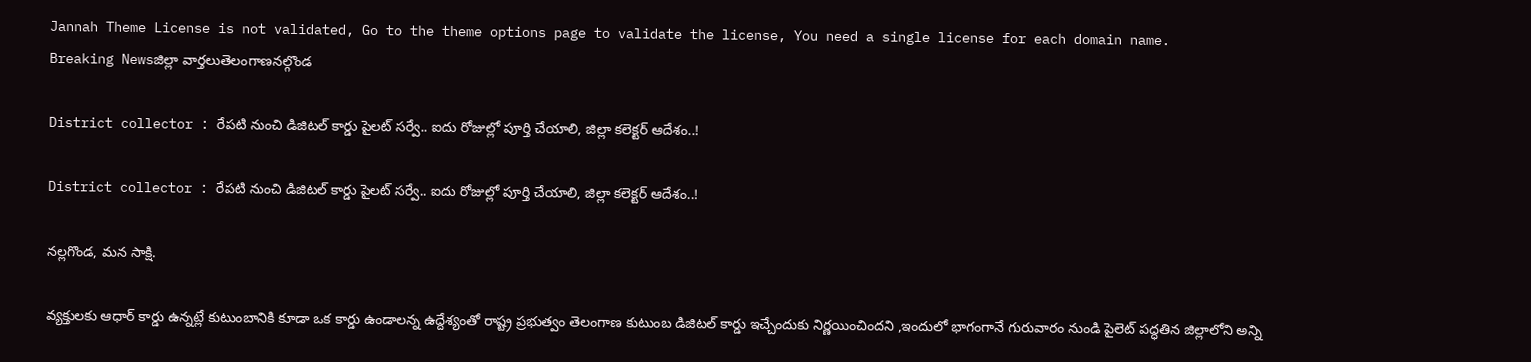Jannah Theme License is not validated, Go to the theme options page to validate the license, You need a single license for each domain name.
Breaking Newsజిల్లా వార్తలుతెలంగాణనల్గొండ

District collector : రేపటి నుంచి డిజిటల్ కార్డు పైలట్ సర్వే.. ఐదు రోజుల్లో పూర్తి చేయాలి, జిల్లా కలెక్టర్ ఆదేశం..!

District collector : రేపటి నుంచి డిజిటల్ కార్డు పైలట్ సర్వే.. ఐదు రోజుల్లో పూర్తి చేయాలి, జిల్లా కలెక్టర్ ఆదేశం..!

నల్లగొండ, మన సాక్షి.

వ్యక్తులకు ఆధార్ కార్డు ఉన్నట్లే కుటుంబానికి కూడా ఒక కార్డు ఉండాలన్న ఉద్దేశ్యంతో రాష్ట్ర ప్రభుత్వం తెలంగాణ కుటుంబ డిజిటల్ కార్డు ఇచ్చేందుకు నిర్ణయించిందని ,ఇందులో భాగంగానే గురువారం నుండి పైలెట్ పద్ధతిన జిల్లాలోని అన్ని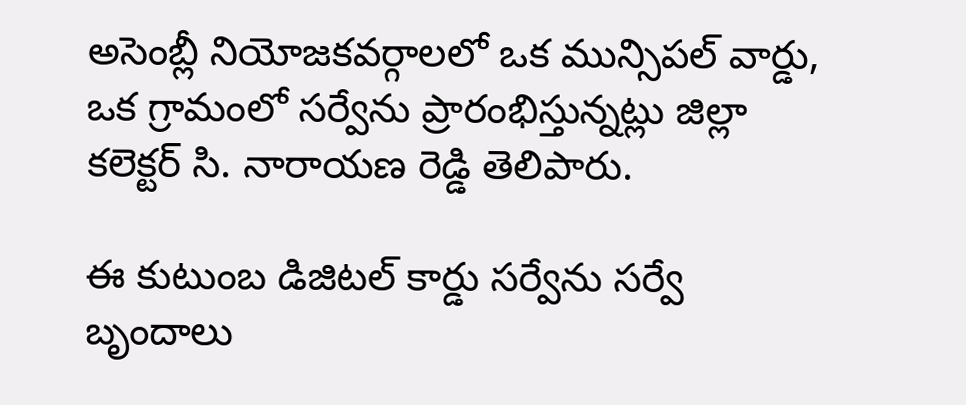అసెంబ్లీ నియోజకవర్గాలలో ఒక మున్సిపల్ వార్డు, ఒక గ్రామంలో సర్వేను ప్రారంభిస్తున్నట్లు జిల్లా కలెక్టర్ సి. నారాయణ రెడ్డి తెలిపారు.

ఈ కుటుంబ డిజిటల్ కార్డు సర్వేను సర్వే బృందాలు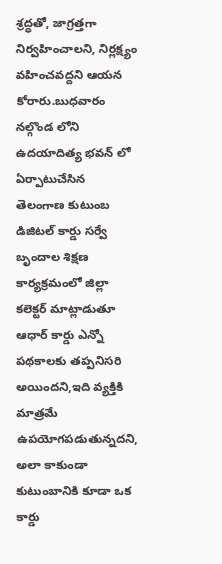శ్రద్ధతో, జాగ్రత్తగా నిర్వహించాలని, నిర్లక్ష్యం వహించవద్దని ఆయన కోరారు.బుధవారం నల్గొండ లోని ఉదయాదిత్య భవన్ లో ఏర్పాటుచేసిన తెలంగాణ కుటుంబ డిజిటల్ కార్డు సర్వే బృందాల శిక్షణ కార్యక్రమంలో జిల్లా కలెక్టర్ మాట్లాడుతూ ఆధార్ కార్డు ఎన్నో పథకాలకు తప్పనిసరి అయిందని,ఇది వ్యక్తికి మాత్రమే ఉపయోగపడుతున్నదని, అలా కాకుండా కుటుంబానికి కూడా ఒక కార్డు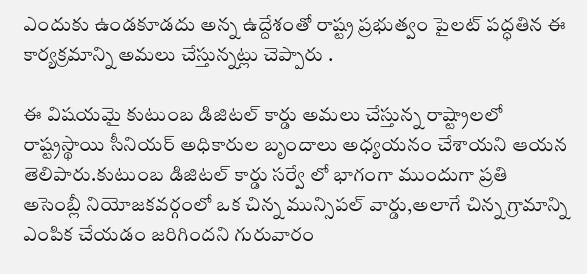ఎందుకు ఉండకూడదు అన్న ఉద్దేశంతో రాష్ట్ర ప్రభుత్వం పైలట్ పద్ధతిన ఈ కార్యక్రమాన్ని అమలు చేస్తున్నట్లు చెప్పారు .

ఈ విషయమై కుటుంబ డిజిటల్ కార్డు అమలు చేస్తున్న రాష్ట్రాలలో రాష్ట్రస్థాయి సీనియర్ అధికారుల బృందాలు అధ్యయనం చేశాయని ఆయన తెలిపారు.కుటుంబ డిజిటల్ కార్డు సర్వే లో భాగంగా ముందుగా ప్రతి అసెంబ్లీ నియోజకవర్గంలో ఒక చిన్న మున్సిపల్ వార్డు,అలాగే చిన్న గ్రామాన్ని ఎంపిక చేయడం జరిగిందని గురువారం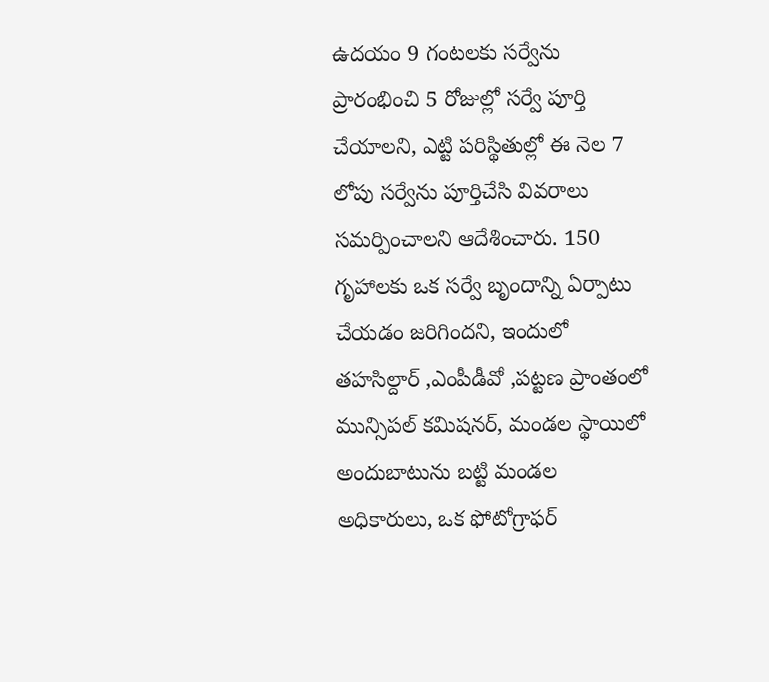ఉదయం 9 గంటలకు సర్వేను ప్రారంభించి 5 రోజుల్లో సర్వే పూర్తి చేయాలని, ఎట్టి పరిస్థితుల్లో ఈ నెల 7 లోపు సర్వేను పూర్తిచేసి వివరాలు సమర్పించాలని ఆదేశించారు. 150 గృహాలకు ఒక సర్వే బృందాన్ని ఏర్పాటు చేయడం జరిగిందని, ఇందులో తహసిల్దార్ ,ఎంపీడీవో ,పట్టణ ప్రాంతంలో మున్సిపల్ కమిషనర్, మండల స్థాయిలో అందుబాటును బట్టి మండల అధికారులు, ఒక ఫోటోగ్రాఫర్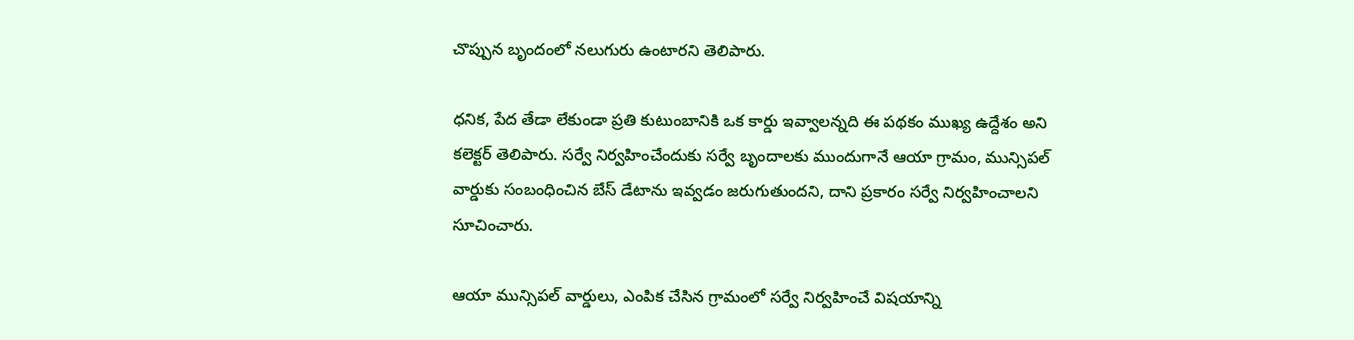చొప్పున బృందంలో నలుగురు ఉంటారని తెలిపారు.

ధనిక, పేద తేడా లేకుండా ప్రతి కుటుంబానికి ఒక కార్డు ఇవ్వాలన్నది ఈ పథకం ముఖ్య ఉద్దేశం అని కలెక్టర్ తెలిపారు. సర్వే నిర్వహించేందుకు సర్వే బృందాలకు ముందుగానే ఆయా గ్రామం, మున్సిపల్ వార్డుకు సంబంధించిన బేస్ డేటాను ఇవ్వడం జరుగుతుందని, దాని ప్రకారం సర్వే నిర్వహించాలని సూచించారు.

ఆయా మున్సిపల్ వార్డులు, ఎంపిక చేసిన గ్రామంలో సర్వే నిర్వహించే విషయాన్ని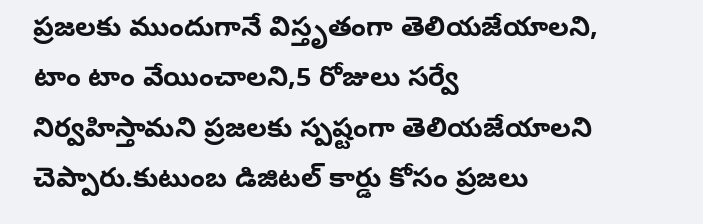ప్రజలకు ముందుగానే విస్తృతంగా తెలియజేయాలని, టాం టాం వేయించాలని,5 రోజులు సర్వే నిర్వహిస్తామని ప్రజలకు స్పష్టంగా తెలియజేయాలని చెప్పారు.కుటుంబ డిజిటల్ కార్డు కోసం ప్రజలు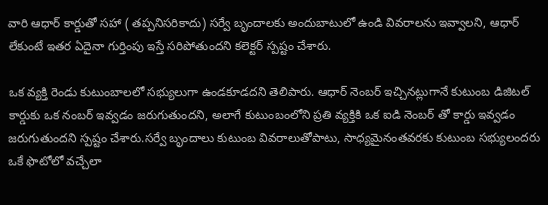వారి ఆధార్ కార్డుతో సహా ( తప్పనిసరికాదు) సర్వే బృందాలకు అందుబాటులో ఉండి వివరాలను ఇవ్వాలని, ఆధార్ లేకుంటే ఇతర ఏదైనా గుర్తింపు ఇస్తే సరిపోతుందని కలెక్టర్ స్పష్టం చేశారు.

ఒక వ్యక్తి రెండు కుటుంబాలలో సభ్యులుగా ఉండకూడదని తెలిపారు. ఆధార్ నెంబర్ ఇచ్చినట్లుగానే కుటుంబ డిజిటల్ కార్డుకు ఒక నంబర్ ఇవ్వడం జరుగుతుందని, అలాగే కుటుంబంలోని ప్రతి వ్యక్తికి ఒక ఐడి నెంబర్ తో కార్డు ఇవ్వడం జరుగుతుందని స్పష్టం చేశారు.సర్వే బృందాలు కుటుంబ వివరాలుతోపాటు, సాధ్యమైనంతవరకు కుటుంబ సభ్యులందరు ఒకే ఫొటోలో వచ్చేలా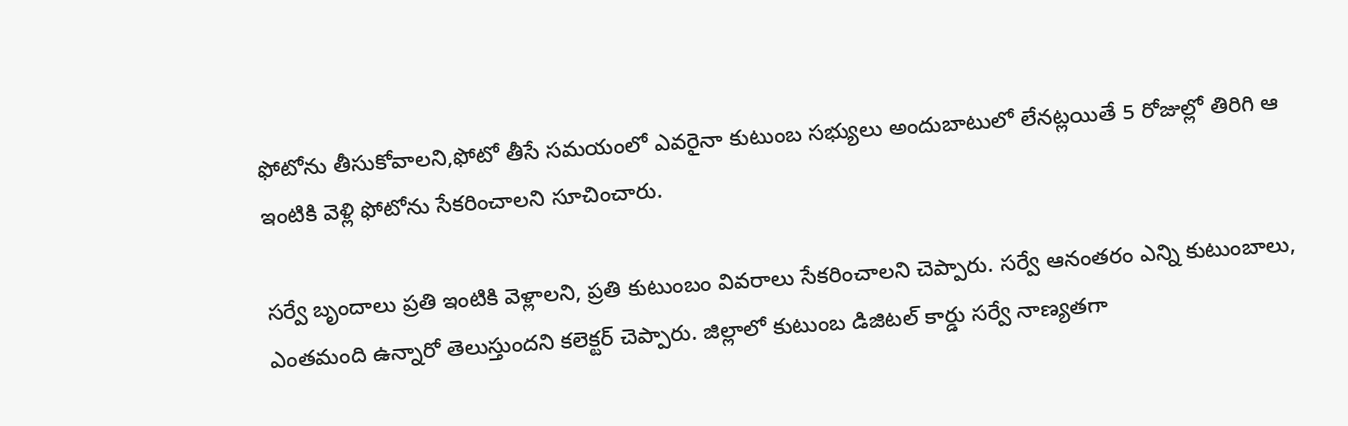ఫోటోను తీసుకోవాలని,ఫోటో తీసే సమయంలో ఎవరైనా కుటుంబ సభ్యులు అందుబాటులో లేనట్లయితే 5 రోజుల్లో తిరిగి ఆ ఇంటికి వెళ్లి ఫోటోను సేకరించాలని సూచించారు.

సర్వే బృందాలు ప్రతి ఇంటికి వెళ్లాలని, ప్రతి కుటుంబం వివరాలు సేకరించాలని చెప్పారు. సర్వే ఆనంతరం ఎన్ని కుటుంబాలు, ఎంతమంది ఉన్నారో తెలుస్తుందని కలెక్టర్ చెప్పారు. జిల్లాలో కుటుంబ డిజిటల్ కార్డు సర్వే నాణ్యతగా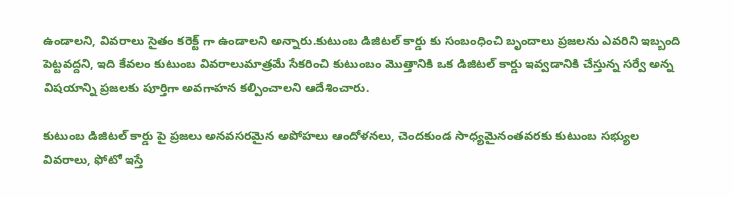ఉండాలని, వివరాలు సైతం కరెక్ట్ గా ఉండాలని అన్నారు.కుటుంబ డిజిటల్ కార్డు కు సంబంధించి బృందాలు ప్రజలను ఎవరిని ఇబ్బంది పెట్టవద్దని, ఇది కేవలం కుటుంబ వివరాలుమాత్రమే సేకరించి కుటుంబం మొత్తానికి ఒక డిజిటల్ కార్డు ఇవ్వడానికి చేస్తున్న సర్వే అన్న విషయాన్ని ప్రజలకు పూర్తిగా అవగాహన కల్పించాలని ఆదేశించారు.

కుటుంబ డిజిటల్ కార్డు పై ప్రజలు అనవసరమైన అపోహలు ఆందోళనలు, చెందకుండ సాధ్యమైనంతవరకు కుటుంబ సభ్యుల వివరాలు, ఫోటో ఇస్తే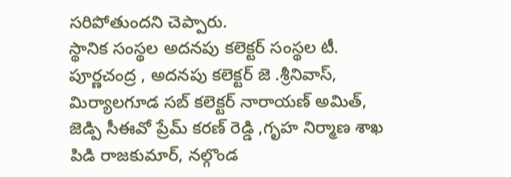సరిపోతుందని చెప్పారు.
స్థానిక సంస్థల అదనపు కలెక్టర్ సంస్థల టీ. పూర్ణచంద్ర , అదనపు కలెక్టర్ జె .శ్రీనివాస్, మిర్యాలగూడ సబ్ కలెక్టర్ నారాయణ్ అమిత్, జెడ్పి సీఈవో ప్రేమ్ కరణ్ రెడ్డి ,గృహ నిర్మాణ శాఖ పిడి రాజకుమార్, నల్గొండ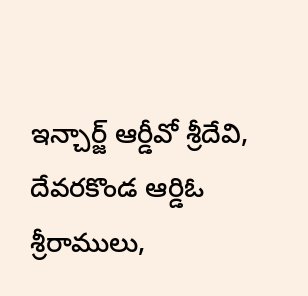ఇన్చార్జ్ ఆర్డీవో శ్రీదేవి, దేవరకొండ ఆర్డిఓ శ్రీరాములు,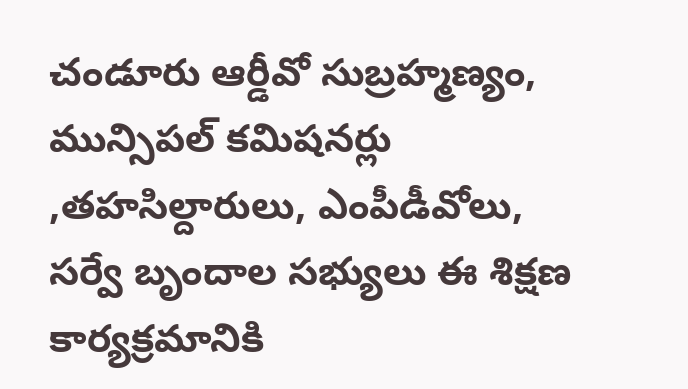చండూరు ఆర్డీవో సుబ్రహ్మణ్యం, మున్సిపల్ కమిషనర్లు ,తహసిల్దారులు, ఎంపీడీవోలు, సర్వే బృందాల సభ్యులు ఈ శిక్షణ కార్యక్రమానికి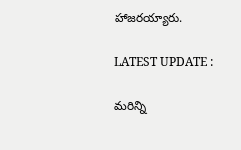హాజరయ్యారు.

LATEST UPDATE :

మరిన్ని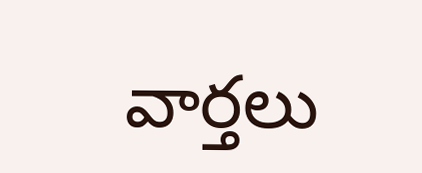వార్తలు